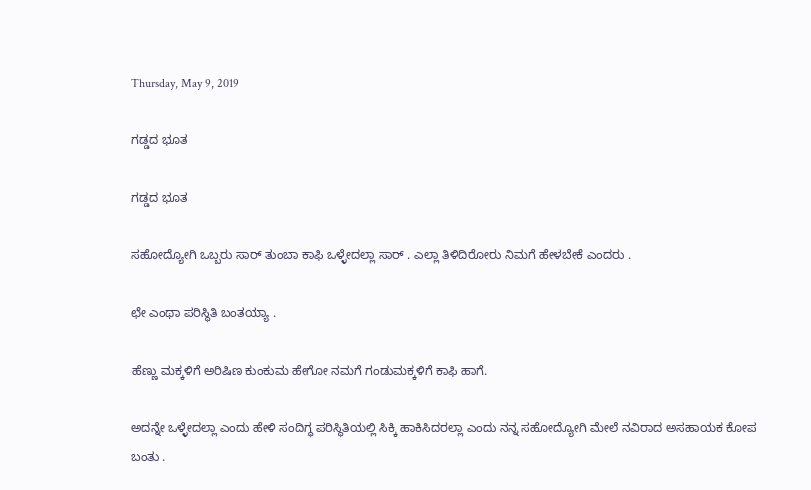Thursday, May 9, 2019

ಗಡ್ಡದ ಭೂತ

ಗಡ್ಡದ ಭೂತ

ಸಹೋದ್ಯೋಗಿ ಒಬ್ಬರು ಸಾರ್ ತುಂಬಾ ಕಾಫಿ ಒಳ್ಳೇದಲ್ಲಾ ಸಾರ್ . ಎಲ್ಲಾ ತಿಳಿದಿರೋರು ನಿಮಗೆ ಹೇಳಬೇಕೆ ಎಂದರು .

ಛೇ ಎಂಥಾ ಪರಿಸ್ಥಿತಿ ಬಂತಯ್ಯಾ .

ಹೆಣ್ಣು ಮಕ್ಕಳಿಗೆ ಅರಿಷಿಣ ಕುಂಕುಮ ಹೇಗೋ ನಮಗೆ ಗಂಡುಮಕ್ಕಳಿಗೆ ಕಾಫಿ ಹಾಗೆ.

ಅದನ್ನೇ ಒಳ್ಳೇದಲ್ಲಾ ಎಂದು ಹೇಳಿ ಸಂದಿಗ್ಧ ಪರಿಸ್ಥಿತಿಯಲ್ಲಿ ಸಿಕ್ಕಿ ಹಾಕಿಸಿದರಲ್ಲಾ ಎಂದು ನನ್ನ ಸಹೋದ್ಯೋಗಿ ಮೇಲೆ ನವಿರಾದ ಅಸಹಾಯಕ ಕೋಪ ಬಂತು .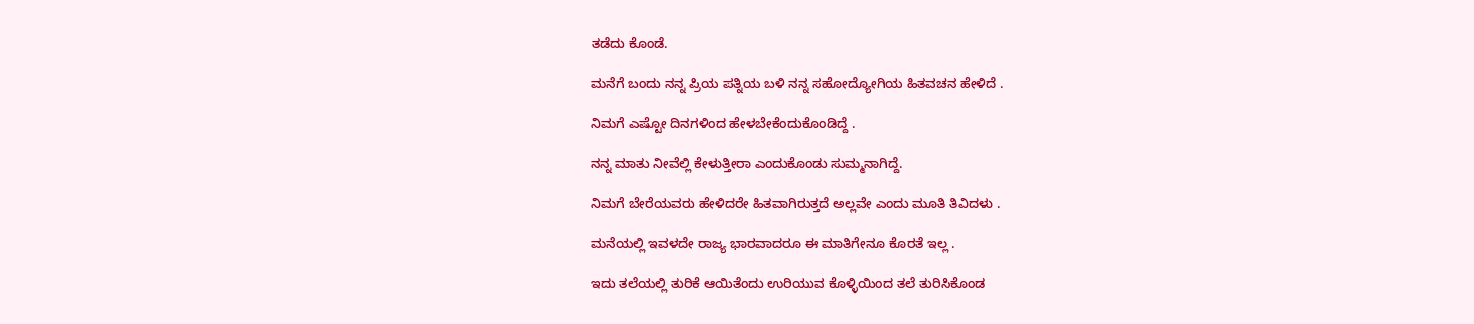ತಡೆದು ಕೊಂಡೆ.

ಮನೆಗೆ ಬಂದು ನನ್ನ ಪ್ರಿಯ ಪತ್ನಿಯ ಬಳಿ ನನ್ನ ಸಹೋದ್ಯೋಗಿಯ ಹಿತವಚನ ಹೇಳಿದೆ .

ನಿಮಗೆ ಎಷ್ಟೋ ದಿನಗಳಿಂದ ಹೇಳಬೇಕೆಂದುಕೊಂಡಿದ್ದೆ .

ನನ್ನ ಮಾತು ನೀವೆಲ್ಲಿ ಕೇಳುತ್ತೀರಾ ಎಂದುಕೊಂಡು ಸುಮ್ಮನಾಗಿದ್ದೆ.

ನಿಮಗೆ ಬೇರೆಯವರು ಹೇಳಿದರೇ ಹಿತವಾಗಿರುತ್ತದೆ ಅಲ್ಲವೇ ಎಂದು ಮೂತಿ ತಿವಿದಳು .

ಮನೆಯಲ್ಲಿ ಇವಳದೇ ರಾಜ್ಯ ಭಾರವಾದರೂ ಈ ಮಾತಿಗೇನೂ ಕೊರತೆ ಇಲ್ಲ .

ಇದು ತಲೆಯಲ್ಲಿ ತುರಿಕೆ ಆಯಿತೆಂದು ಉರಿಯುವ ಕೊಳ್ಳಿಯಿಂದ ತಲೆ ತುರಿಸಿಕೊಂಡ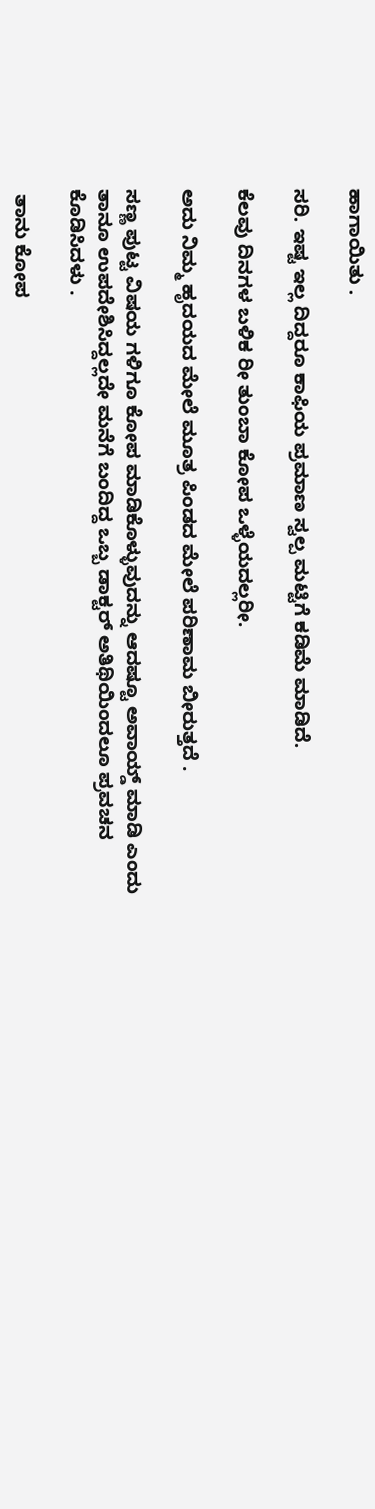ಹಾಗಾಯಿತು .

ಸರಿ. ಇಷ್ಟ ಇಲ್ಲ ದಿದ್ದರೂ ಕಾಫಿಯ ಪ್ರಮಾಣ ಸ್ವಲ್ಪ ಮಟ್ಟಿಗೆ ಕಡಿಮೆ ಮಾಡಿದೆ.

ಕೆಲವು ದಿನಗಳ ಬಳಿಕ ರೀ ತುಂಬಾ ಕೋಪ ಒಳ್ಳೆಯದಲ್ಲರೀ.

ಅದು ನಿಮ್ಮ ಹೃದಯದ ಮೇಲೆ ಮೂತ್ರ ಪಿಂಡದ ಮೇಲೆ ಪರಿಣಾಮ ಬೀರುತ್ತದೆ .

ಸಣ್ಣ ಪುಟ್ಟ ವಿಷಯ ಗಳಿಗೂ ಕೋಪ ಮಾಡಿಕೊಳ್ಳುವುದನ್ನು ಆದಷ್ಟೂ ಅವಾಯ್ಡ್ ಮಾಡಿ ಎಂದು ತಾನೂ ಉಪದೇಶಿಸಿದ್ದಲ್ಲದೇ ಮನೆಗೆ ಬಂದಿದ್ದ ಒಬ್ಬ ಡಾಕ್ಟರ್ ಅತಿಥಿಯಿಂದಲೂ ಪ್ರವಚನ ಕೊಡಿಸಿದಳು .

 ತಾನು ಕೋಪ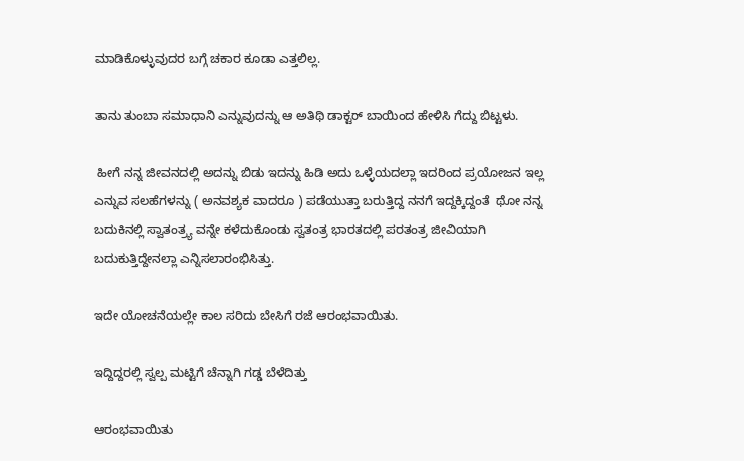ಮಾಡಿಕೊಳ್ಳುವುದರ ಬಗ್ಗೆ ಚಕಾರ ಕೂಡಾ ಎತ್ತಲಿಲ್ಲ.

ತಾನು ತುಂಬಾ ಸಮಾಧಾನಿ ಎನ್ನುವುದನ್ನು ಆ ಅತಿಥಿ ಡಾಕ್ಟರ್ ಬಾಯಿಂದ ಹೇಳಿಸಿ ಗೆದ್ದು ಬಿಟ್ಟಳು.

 ಹೀಗೆ ನನ್ನ ಜೀವನದಲ್ಲಿ ಅದನ್ನು ಬಿಡು ಇದನ್ನು ಹಿಡಿ ಅದು ಒಳ್ಳೆಯದಲ್ಲಾ ಇದರಿಂದ ಪ್ರಯೋಜನ ಇಲ್ಲ ಎನ್ನುವ ಸಲಹೆಗಳನ್ನು ( ಅನವಶ್ಯಕ ವಾದರೂ ) ಪಡೆಯುತ್ತಾ ಬರುತ್ತಿದ್ದ ನನಗೆ ಇದ್ದಕ್ಕಿದ್ದಂತೆ  ಥೋ ನನ್ನ ಬದುಕಿನಲ್ಲಿ ಸ್ವಾತಂತ್ರ್ಯ ವನ್ನೇ ಕಳೆದುಕೊಂಡು ಸ್ವತಂತ್ರ ಭಾರತದಲ್ಲಿ ಪರತಂತ್ರ ಜೀವಿಯಾಗಿ ಬದುಕುತ್ತಿದ್ದೇನಲ್ಲಾ ಎನ್ನಿಸಲಾರಂಭಿಸಿತ್ತು.

ಇದೇ ಯೋಚನೆಯಲ್ಲೇ ಕಾಲ ಸರಿದು ಬೇಸಿಗೆ ರಜೆ ಆರಂಭವಾಯಿತು.

ಇದ್ದಿದ್ದರಲ್ಲಿ ಸ್ವಲ್ಪ ಮಟ್ಟಿಗೆ ಚೆನ್ನಾಗಿ ಗಡ್ಡ ಬೆಳೆದಿತ್ತು

ಆರಂಭವಾಯಿತು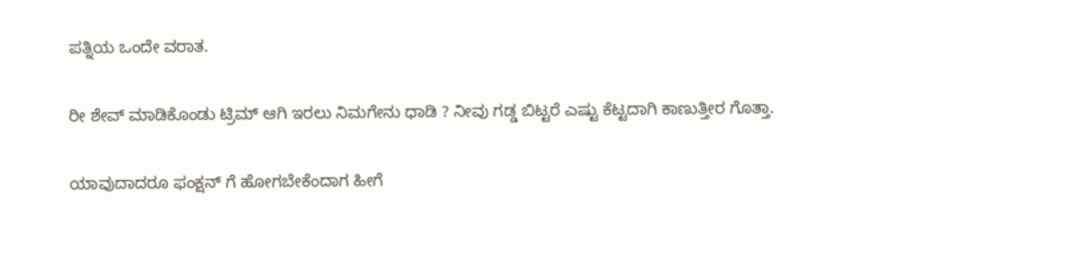ಪತ್ನಿಯ ಒಂದೇ ವರಾತ.

ರೀ ಶೇವ್ ಮಾಡಿಕೊಂಡು ಟ್ರಿಮ್ ಆಗಿ ಇರಲು ನಿಮಗೇನು ಧಾಡಿ ? ನೀವು ಗಡ್ಡ ಬಿಟ್ಟರೆ ಎಷ್ಟು ಕೆಟ್ಟದಾಗಿ ಕಾಣುತ್ತೀರ ಗೊತ್ತಾ.

ಯಾವುದಾದರೂ ಫಂಕ್ಷನ್ ಗೆ ಹೋಗಬೇಕೆಂದಾಗ ಹೀಗೆ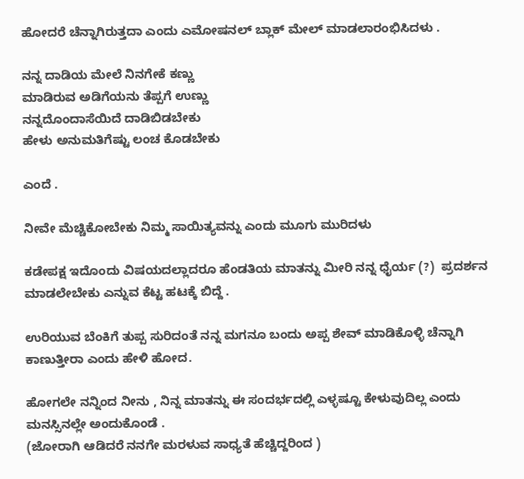ಹೋದರೆ ಚೆನ್ನಾಗಿರುತ್ತದಾ ಎಂದು ಎಮೋಷನಲ್ ಬ್ಲಾಕ್ ಮೇಲ್ ಮಾಡಲಾರಂಭಿಸಿದಳು .

ನನ್ನ ದಾಡಿಯ ಮೇಲೆ ನಿನಗೇಕೆ ಕಣ್ಣು
ಮಾಡಿರುವ ಅಡಿಗೆಯನು ತೆಪ್ಪಗೆ ಉಣ್ಣು
ನನ್ನದೊಂದಾಸೆಯಿದೆ ದಾಡಿಬಿಡಬೇಕು
ಹೇಳು ಅನುಮತಿಗೆಷ್ಟು ಲಂಚ ಕೊಡಬೇಕು

ಎಂದೆ .

ನೀವೇ ಮೆಚ್ಚಿಕೋಬೇಕು ನಿಮ್ಮ ಸಾಯಿತ್ಯವನ್ನು ಎಂದು ಮೂಗು ಮುರಿದಳು

ಕಡೇಪಕ್ಷ ಇದೊಂದು ವಿಷಯದಲ್ಲಾದರೂ ಹೆಂಡತಿಯ ಮಾತನ್ನು ಮೀರಿ ನನ್ನ ಧೈರ್ಯ (?)  ಪ್ರದರ್ಶನ ಮಾಡಲೇಬೇಕು ಎನ್ನುವ ಕೆಟ್ಟ ಹಟಕ್ಕೆ ಬಿದ್ದೆ .

ಉರಿಯುವ ಬೆಂಕಿಗೆ ತುಪ್ಪ ಸುರಿದಂತೆ ನನ್ನ ಮಗನೂ ಬಂದು ಅಪ್ಪ ಶೇವ್ ಮಾಡಿಕೊಳ್ಳಿ ಚೆನ್ನಾಗಿ ಕಾಣುತ್ತೀರಾ ಎಂದು ಹೇಳಿ ಹೋದ.

ಹೋಗಲೇ ನನ್ನಿಂದ ನೀನು , ನಿನ್ನ ಮಾತನ್ನು ಈ ಸಂದರ್ಭದಲ್ಲಿ ಎಳ್ಳಷ್ಟೂ ಕೇಳುವುದಿಲ್ಲ ಎಂದು ಮನಸ್ಸಿನಲ್ಲೇ ಅಂದುಕೊಂಡೆ .
(ಜೋರಾಗಿ ಆಡಿದರೆ ನನಗೇ ಮರಳುವ ಸಾಧ್ಯತೆ ಹೆಚ್ಚಿದ್ದರಿಂದ )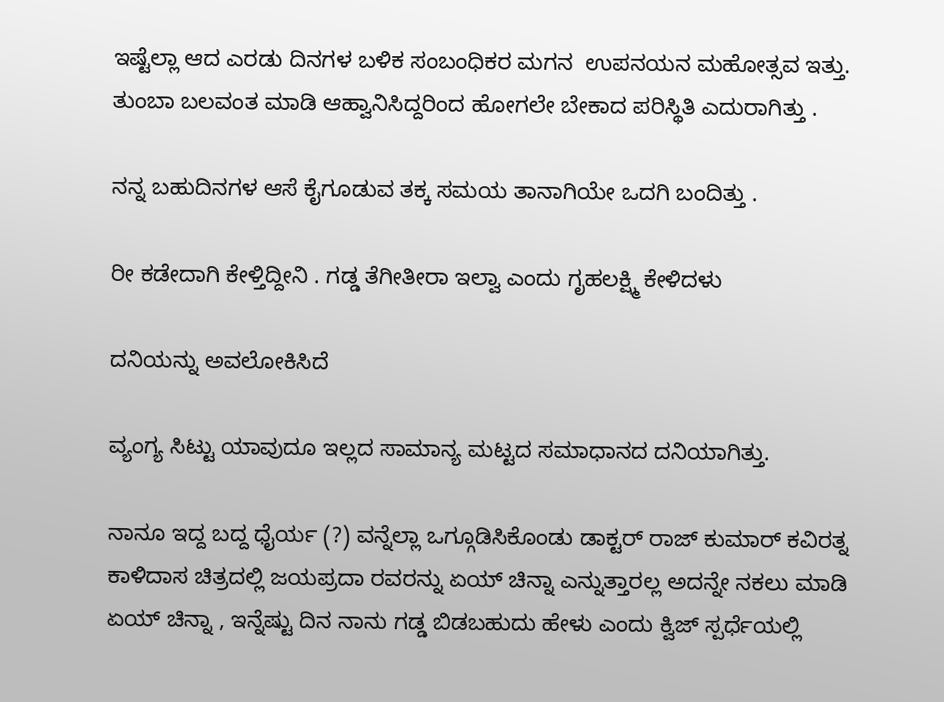ಇಷ್ಟೆಲ್ಲಾ ಆದ ಎರಡು ದಿನಗಳ ಬಳಿಕ ಸಂಬಂಧಿಕರ ಮಗನ  ಉಪನಯನ ಮಹೋತ್ಸವ ಇತ್ತು. ತುಂಬಾ ಬಲವಂತ ಮಾಡಿ ಆಹ್ವಾನಿಸಿದ್ದರಿಂದ ಹೋಗಲೇ ಬೇಕಾದ ಪರಿಸ್ಥಿತಿ ಎದುರಾಗಿತ್ತು .

ನನ್ನ ಬಹುದಿನಗಳ ಆಸೆ ಕೈಗೂಡುವ ತಕ್ಕ ಸಮಯ ತಾನಾಗಿಯೇ ಒದಗಿ ಬಂದಿತ್ತು .

ರೀ ಕಡೇದಾಗಿ ಕೇಳ್ತಿದ್ದೀನಿ . ಗಡ್ಡ ತೆಗೀತೀರಾ ಇಲ್ವಾ ಎಂದು ಗೃಹಲಕ್ಷ್ಮಿ ಕೇಳಿದಳು

ದನಿಯನ್ನು ಅವಲೋಕಿಸಿದೆ

ವ್ಯಂಗ್ಯ ಸಿಟ್ಟು ಯಾವುದೂ ಇಲ್ಲದ ಸಾಮಾನ್ಯ ಮಟ್ಟದ ಸಮಾಧಾನದ ದನಿಯಾಗಿತ್ತು.

ನಾನೂ ಇದ್ದ ಬದ್ದ ಧೈರ್ಯ (?) ವನ್ನೆಲ್ಲಾ ಒಗ್ಗೂಡಿಸಿಕೊಂಡು ಡಾಕ್ಟರ್ ರಾಜ್ ಕುಮಾರ್ ಕವಿರತ್ನ ಕಾಳಿದಾಸ ಚಿತ್ರದಲ್ಲಿ ಜಯಪ್ರದಾ ರವರನ್ನು ಏಯ್ ಚಿನ್ನಾ ಎನ್ನುತ್ತಾರಲ್ಲ ಅದನ್ನೇ ನಕಲು ಮಾಡಿ
ಏಯ್ ಚಿನ್ನಾ , ಇನ್ನೆಷ್ಟು ದಿನ ನಾನು ಗಡ್ಡ ಬಿಡಬಹುದು ಹೇಳು ಎಂದು ಕ್ವಿಜ್ ಸ್ಪರ್ಧೆಯಲ್ಲಿ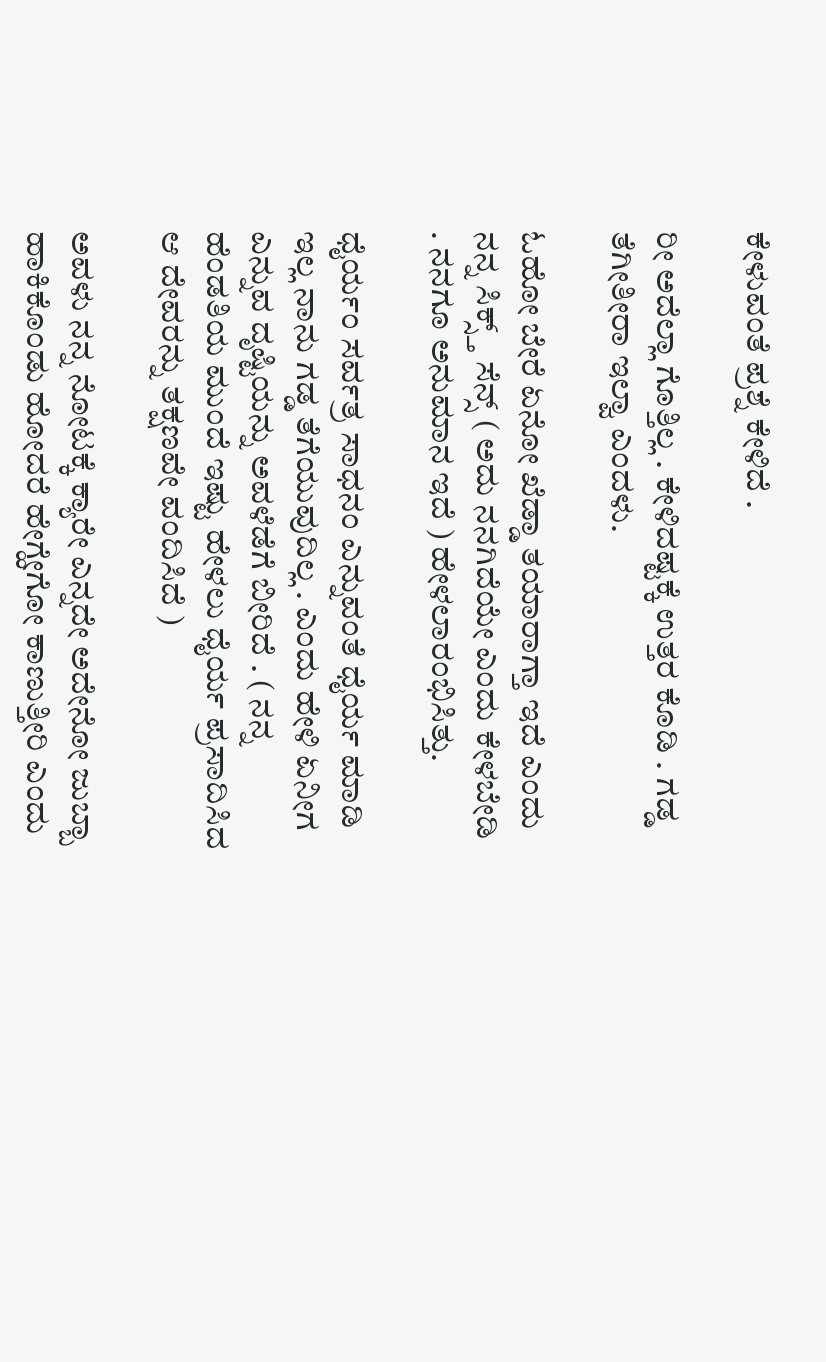ಕೇಳುವಂತೆ ಪ್ರಶ್ನೆ ಕೇಳಿದೆ .

ರೀ ಅದೆಲ್ಲಾ ಗೊತ್ತಿಲ್ಲ . ಕೇಳಿದಷ್ಟಕ್ಕೆ ಉತ್ತರ ಕೊಡಿ . ಗಡ್ಡ ತೆಗೀತೀರಾ ಇಲ್ವಾ ಎಂದಳು.

ಓಹೋ ಬೇರೆ ಏನೋ ಖೆಡ್ಡಾ ತಯಾರಾಗ್ತಾ ಇದೆ ಎಂದು ನನ್ನ ಸಿಕ್ಸ್ತ್ ಸೆನ್ಸ್ ( ಅದು ನನಗಿದೆಯೇ ಎಂದು ಕೇಳಬೇಡಿ . ನನಗೂ ಅನುಮಾನ ಇದೆ ) ಹೇಳಲಾರಂಭಿಸಿತ್ತು.

ಧೈರ್ಯಂ ಸರ್ವತ್ರ ಸಾಧನಂ ಎನ್ನುವಂತೆ ಧೈರ್ಯ ಮಾಡಿ ಇಲ್ಲ ನಾನು ಗಡ್ಡ ತೆಗೆಯುವುದಿಲ್ಲ . ಎಂದು ಹೇಳಿ ಏನೀಗ ಎನ್ನುವ ದೃಷ್ಟಿಯನ್ನು ಅವಳೆಡೆಗೆ ಬೀರಿದೆ . ( ನನ್ನ ಹೆಂಡತಿಯ ಮುಂದೆ ಇಷ್ಟು ಹೇಳಲು ಧೈರ್ಯ ಪ್ರಸಾದಿಸಿದ ಆ ದೇವರನ್ನು ತಕ್ಷಣವೇ ವಂದಿಸಿದೆ )

ಅವಳು ನನ್ನ ನೋಟಕ್ಕೆ ಕ್ಯಾರೇ ಎನ್ನದೇ ಅದೇನೋ ಜುಬ್ಬಾ ಹಾಕಿಕೊಂಡು ಹೋದರೆ ಹೇಗ್ಹೇಗೋ ಕಾಣುತ್ತೀರಿ ಎಂದು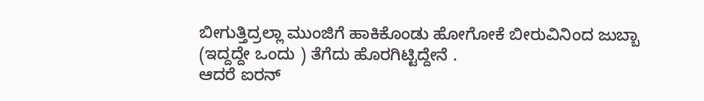ಬೀಗುತ್ತಿದ್ರಲ್ಲಾ ಮುಂಜಿಗೆ ಹಾಕಿಕೊಂಡು ಹೋಗೋಕೆ ಬೀರುವಿನಿಂದ ಜುಬ್ಬಾ (ಇದ್ದದ್ದೇ ಒಂದು ) ತೆಗೆದು ಹೊರಗಿಟ್ಟಿದ್ದೇನೆ .
ಆದರೆ ಐರನ್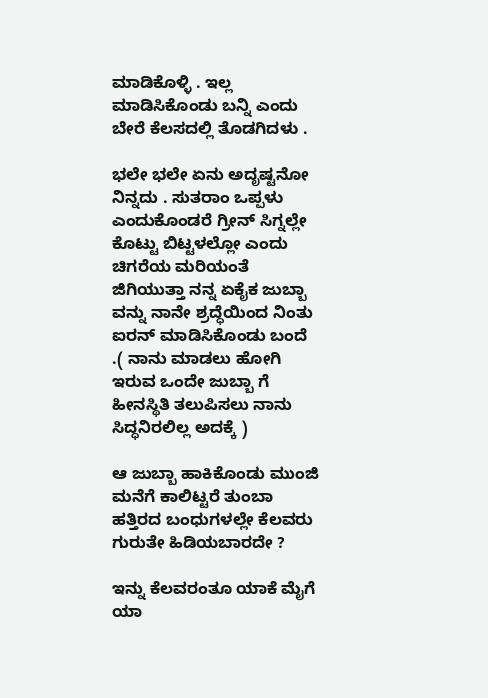ಮಾಡಿಕೊಳ್ಳಿ . ಇಲ್ಲ ಮಾಡಿಸಿಕೊಂಡು ಬನ್ನಿ ಎಂದು ಬೇರೆ ಕೆಲಸದಲ್ಲಿ ತೊಡಗಿದಳು .

ಭಲೇ ಭಲೇ ಏನು ಅದೃಷ್ಟನೋ ನಿನ್ನದು . ಸುತರಾಂ ಒಪ್ಪಳು ಎಂದುಕೊಂಡರೆ ಗ್ರೀನ್ ಸಿಗ್ನಲ್ಲೇ ಕೊಟ್ಟು ಬಿಟ್ಟಳಲ್ಲೋ ಎಂದು ಚಿಗರೆಯ ಮರಿಯಂತೆ ಜಿಗಿಯುತ್ತಾ ನನ್ನ ಏಕೈಕ ಜುಬ್ಬಾ ವನ್ನು ನಾನೇ ಶ್ರದ್ಧೆಯಿಂದ ನಿಂತು ಐರನ್ ಮಾಡಿಸಿಕೊಂಡು ಬಂದೆ .( ನಾನು ಮಾಡಲು ಹೋಗಿ ಇರುವ ಒಂದೇ ಜುಬ್ಬಾ ಗೆ ಹೀನಸ್ಥಿತಿ ತಲುಪಿಸಲು ನಾನು ಸಿದ್ಧನಿರಲಿಲ್ಲ ಅದಕ್ಕೆ )

ಆ ಜುಬ್ಬಾ ಹಾಕಿಕೊಂಡು ಮುಂಜಿ ಮನೆಗೆ ಕಾಲಿಟ್ಟರೆ ತುಂಬಾ ಹತ್ತಿರದ ಬಂಧುಗಳಲ್ಲೇ ಕೆಲವರು ಗುರುತೇ ಹಿಡಿಯಬಾರದೇ ?

ಇನ್ನು ಕೆಲವರಂತೂ ಯಾಕೆ ಮೈಗೆ ಯಾ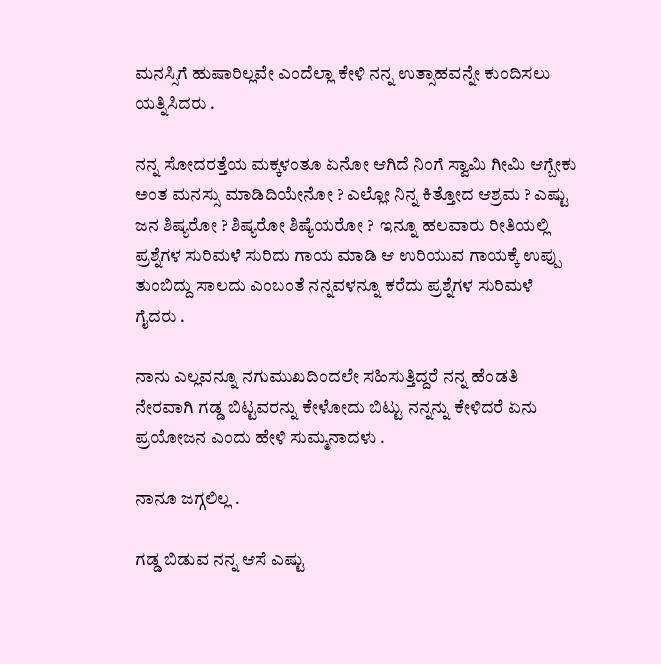ಮನಸ್ಸಿಗೆ ಹುಷಾರಿಲ್ಲವೇ ಎಂದೆಲ್ಲಾ ಕೇಳಿ ನನ್ನ ಉತ್ಸಾಹವನ್ನೇ ಕುಂದಿಸಲು ಯತ್ನಿಸಿದರು .

ನನ್ನ ಸೋದರತ್ತೆಯ ಮಕ್ಕಳಂತೂ ಏನೋ ಆಗಿದೆ ನಿಂಗೆ ಸ್ವಾಮಿ ಗೀಮಿ ಆಗ್ಬೇಕು ಅಂತ ಮನಸ್ಸು ಮಾಡಿದಿಯೇನೋ ? ಎಲ್ಲೋ ನಿನ್ನ ಕಿತ್ತೋದ ಆಶ್ರಮ ? ಎಷ್ಟು ಜನ ಶಿಷ್ಯರೋ ? ಶಿಷ್ಯರೋ ಶಿಷ್ಯೆಯರೋ ?  ಇನ್ನೂ ಹಲವಾರು ರೀತಿಯಲ್ಲಿ ಪ್ರಶ್ನೆಗಳ ಸುರಿಮಳೆ ಸುರಿದು ಗಾಯ ಮಾಡಿ ಆ ಉರಿಯುವ ಗಾಯಕ್ಕೆ ಉಪ್ಪು ತುಂಬಿದ್ದು ಸಾಲದು ಎಂಬಂತೆ ನನ್ನವಳನ್ನೂ ಕರೆದು ಪ್ರಶ್ನೆಗಳ ಸುರಿಮಳೆ ಗೈದರು .

ನಾನು ಎಲ್ಲವನ್ನೂ ನಗುಮುಖದಿಂದಲೇ ಸಹಿಸುತ್ತಿದ್ದರೆ ನನ್ನ ಹೆಂಡತಿ ನೇರವಾಗಿ ಗಡ್ಡ ಬಿಟ್ಟವರನ್ನು ಕೇಳೋದು ಬಿಟ್ಟು ನನ್ನನ್ನು ಕೇಳಿದರೆ ಏನು ಪ್ರಯೋಜನ ಎಂದು ಹೇಳಿ ಸುಮ್ಮನಾದಳು .

ನಾನೂ ಜಗ್ಗಲಿಲ್ಲ .

ಗಡ್ಡ ಬಿಡುವ ನನ್ನ ಆಸೆ ಎಷ್ಟು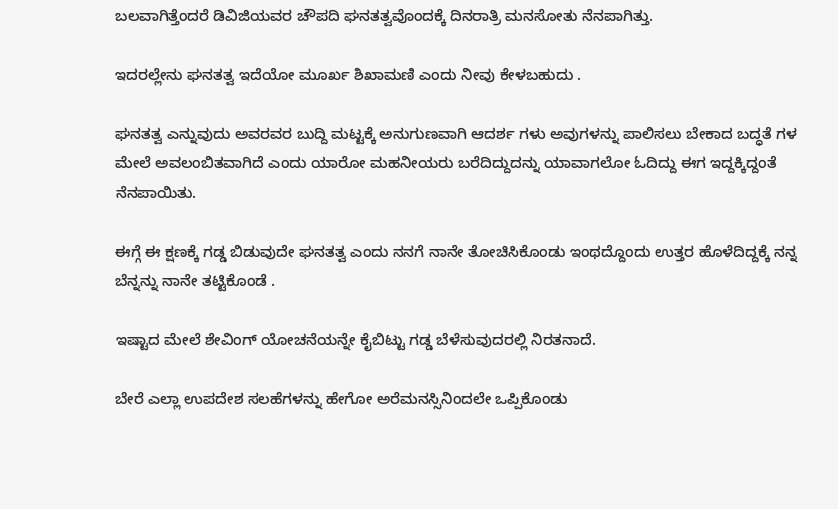ಬಲವಾಗಿತ್ತೆಂದರೆ ಡಿವಿಜಿಯವರ ಚೌಪದಿ ಘನತತ್ವವೊಂದಕ್ಕೆ ದಿನರಾತ್ರಿ ಮನಸೋತು ನೆನಪಾಗಿತ್ತು.

ಇದರಲ್ಲೇನು ಘನತತ್ವ ಇದೆಯೋ ಮೂರ್ಖ ಶಿಖಾಮಣಿ ಎಂದು ನೀವು ಕೇಳಬಹುದು .

ಘನತತ್ವ ಎನ್ನುವುದು ಅವರವರ ಬುದ್ದಿ ಮಟ್ಟಕ್ಕೆ ಅನುಗುಣವಾಗಿ ಆದರ್ಶ ಗಳು ಅವುಗಳನ್ನು ಪಾಲಿಸಲು ಬೇಕಾದ ಬದ್ಧತೆ ಗಳ ಮೇಲೆ ಅವಲಂಬಿತವಾಗಿದೆ ಎಂದು ಯಾರೋ ಮಹನೀಯರು ಬರೆದಿದ್ದುದನ್ನು ಯಾವಾಗಲೋ ಓದಿದ್ದು ಈಗ ಇದ್ದಕ್ಕಿದ್ದಂತೆ ನೆನಪಾಯಿತು.

ಈಗ್ಗೆ ಈ ಕ್ಷಣಕ್ಕೆ ಗಡ್ಡ ಬಿಡುವುದೇ ಘನತತ್ವ ಎಂದು ನನಗೆ ನಾನೇ ತೋಚಿಸಿಕೊಂಡು ಇಂಥದ್ದೊಂದು ಉತ್ತರ ಹೊಳೆದಿದ್ದಕ್ಕೆ ನನ್ನ ಬೆನ್ನನ್ನು ನಾನೇ ತಟ್ಟಿಕೊಂಡೆ .

ಇಷ್ಟಾದ ಮೇಲೆ ಶೇವಿಂಗ್ ಯೋಚನೆಯನ್ನೇ ಕೈಬಿಟ್ಟು ಗಡ್ಡ ಬೆಳೆಸುವುದರಲ್ಲಿ ನಿರತನಾದೆ.

ಬೇರೆ ಎಲ್ಲಾ ಉಪದೇಶ ಸಲಹೆಗಳನ್ನು ಹೇಗೋ ಅರೆಮನಸ್ಸಿನಿಂದಲೇ ಒಪ್ಪಿಕೊಂಡು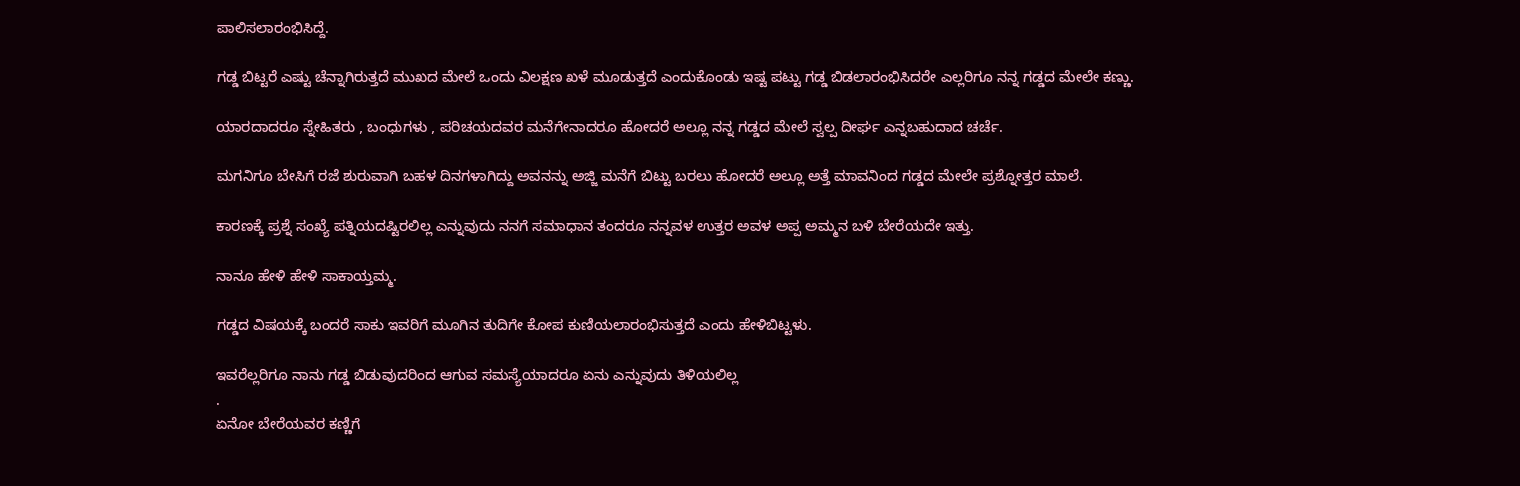ಪಾಲಿಸಲಾರಂಭಿಸಿದ್ದೆ.

ಗಡ್ಡ ಬಿಟ್ಟರೆ ಎಷ್ಟು ಚೆನ್ನಾಗಿರುತ್ತದೆ ಮುಖದ ಮೇಲೆ ಒಂದು ವಿಲಕ್ಷಣ ಖಳೆ ಮೂಡುತ್ತದೆ ಎಂದುಕೊಂಡು ಇಷ್ಟ ಪಟ್ಟು ಗಡ್ಡ ಬಿಡಲಾರಂಭಿಸಿದರೇ ಎಲ್ಲರಿಗೂ ನನ್ನ ಗಡ್ಡದ ಮೇಲೇ ಕಣ್ಣು.

ಯಾರದಾದರೂ ಸ್ನೇಹಿತರು , ಬಂಧುಗಳು , ಪರಿಚಯದವರ ಮನೆಗೇನಾದರೂ ಹೋದರೆ ಅಲ್ಲೂ ನನ್ನ ಗಡ್ಡದ ಮೇಲೆ ಸ್ವಲ್ಪ ದೀರ್ಘ ಎನ್ನಬಹುದಾದ ಚರ್ಚೆ.

ಮಗನಿಗೂ ಬೇಸಿಗೆ ರಜೆ ಶುರುವಾಗಿ ಬಹಳ ದಿನಗಳಾಗಿದ್ದು ಅವನನ್ನು ಅಜ್ಜಿ ಮನೆಗೆ ಬಿಟ್ಟು ಬರಲು ಹೋದರೆ ಅಲ್ಲೂ ಅತ್ತೆ ಮಾವನಿಂದ ಗಡ್ಡದ ಮೇಲೇ ಪ್ರಶ್ನೋತ್ತರ ಮಾಲೆ.

ಕಾರಣಕ್ಕೆ ಪ್ರಶ್ನೆ ಸಂಖ್ಯೆ ಪತ್ನಿಯದಷ್ಟಿರಲಿಲ್ಲ ಎನ್ನುವುದು ನನಗೆ ಸಮಾಧಾನ ತಂದರೂ ನನ್ನವಳ ಉತ್ತರ ಅವಳ ಅಪ್ಪ ಅಮ್ಮನ ಬಳಿ ಬೇರೆಯದೇ ಇತ್ತು.

ನಾನೂ ಹೇಳಿ ಹೇಳಿ ಸಾಕಾಯ್ತಮ್ಮ.

ಗಡ್ಡದ ವಿಷಯಕ್ಕೆ ಬಂದರೆ ಸಾಕು ಇವರಿಗೆ ಮೂಗಿನ ತುದಿಗೇ ಕೋಪ ಕುಣಿಯಲಾರಂಭಿಸುತ್ತದೆ ಎಂದು ಹೇಳಿಬಿಟ್ಟಳು.

ಇವರೆಲ್ಲರಿಗೂ ನಾನು ಗಡ್ಡ ಬಿಡುವುದರಿಂದ ಆಗುವ ಸಮಸ್ಯೆಯಾದರೂ ಏನು ಎನ್ನುವುದು ತಿಳಿಯಲಿಲ್ಲ
.
ಏನೋ ಬೇರೆಯವರ ಕಣ್ಣಿಗೆ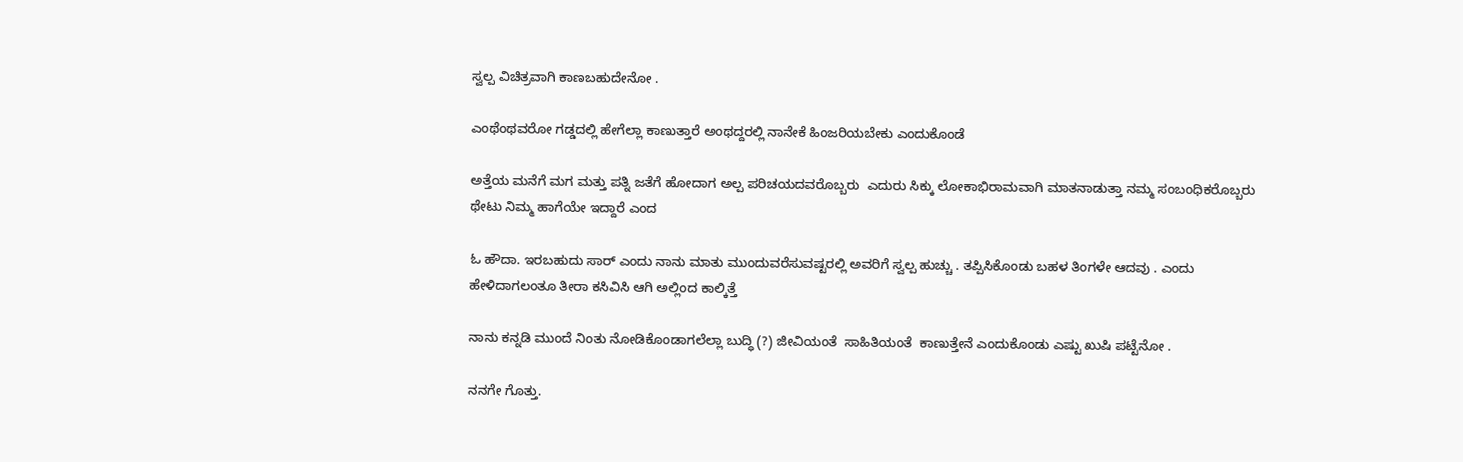ಸ್ವಲ್ಪ ವಿಚಿತ್ರವಾಗಿ ಕಾಣಬಹುದೇನೋ .

ಎಂಥೆಂಥವರೋ ಗಡ್ಡದಲ್ಲಿ ಹೇಗೆಲ್ಲಾ ಕಾಣುತ್ತಾರೆ ಅಂಥದ್ದರಲ್ಲಿ ನಾನೇಕೆ ಹಿಂಜರಿಯಬೇಕು ಎಂದುಕೊಂಡೆ

ಅತ್ತೆಯ ಮನೆಗೆ ಮಗ ಮತ್ತು ಪತ್ನಿ ಜತೆಗೆ ಹೋದಾಗ ಅಲ್ಪ ಪರಿಚಯದವರೊಬ್ಬರು  ಎದುರು ಸಿಕ್ಕು ಲೋಕಾಭಿರಾಮವಾಗಿ ಮಾತನಾಡುತ್ತಾ ನಮ್ಮ ಸಂಬಂಧಿಕರೊಬ್ಬರು ಥೇಟು ನಿಮ್ಮ ಹಾಗೆಯೇ ಇದ್ದಾರೆ ಎಂದ

ಓ ಹೌದಾ. ಇರಬಹುದು ಸಾರ್ ಎಂದು ನಾನು ಮಾತು ಮುಂದುವರೆಸುವಷ್ಟರಲ್ಲಿ ಅವರಿಗೆ ಸ್ವಲ್ಪ ಹುಚ್ಚು . ತಪ್ಪಿಸಿಕೊಂಡು ಬಹಳ ತಿಂಗಳೇ ಆದವು . ಎಂದು ಹೇಳಿದಾಗಲಂತೂ ತೀರಾ ಕಸಿವಿಸಿ ಆಗಿ ಅಲ್ಲಿಂದ ಕಾಲ್ಕಿತ್ತೆ

ನಾನು ಕನ್ನಡಿ ಮುಂದೆ ನಿಂತು ನೋಡಿಕೊಂಡಾಗಲೆಲ್ಲಾ ಬುದ್ಧಿ (?) ಜೀವಿಯಂತೆ  ಸಾಹಿತಿಯಂತೆ  ಕಾಣುತ್ತೇನೆ ಎಂದುಕೊಂಡು ಎಷ್ಟು ಖುಷಿ ಪಟ್ಟೆನೋ .

ನನಗೇ ಗೊತ್ತು.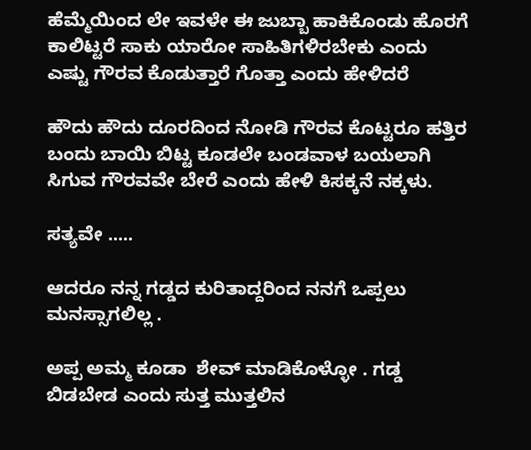ಹೆಮ್ಮೆಯಿಂದ ಲೇ ಇವಳೇ ಈ ಜುಬ್ಬಾ ಹಾಕಿಕೊಂಡು ಹೊರಗೆ ಕಾಲಿಟ್ಟರೆ ಸಾಕು ಯಾರೋ ಸಾಹಿತಿಗಳಿರಬೇಕು ಎಂದು ಎಷ್ಟು ಗೌರವ ಕೊಡುತ್ತಾರೆ ಗೊತ್ತಾ ಎಂದು ಹೇಳಿದರೆ

ಹೌದು ಹೌದು ದೂರದಿಂದ ನೋಡಿ ಗೌರವ ಕೊಟ್ಟರೂ ಹತ್ತಿರ ಬಂದು ಬಾಯಿ ಬಿಟ್ಟ ಕೂಡಲೇ ಬಂಡವಾಳ ಬಯಲಾಗಿ ಸಿಗುವ ಗೌರವವೇ ಬೇರೆ ಎಂದು ಹೇಳಿ ಕಿಸಕ್ಕನೆ ನಕ್ಕಳು.

ಸತ್ಯವೇ .....

ಆದರೂ ನನ್ನ ಗಡ್ಡದ ಕುರಿತಾದ್ದರಿಂದ ನನಗೆ ಒಪ್ಪಲು ಮನಸ್ಸಾಗಲಿಲ್ಲ .

ಅಪ್ಪ ಅಮ್ಮ ಕೂಡಾ  ಶೇವ್ ಮಾಡಿಕೊಳ್ಳೋ . ಗಡ್ಡ ಬಿಡಬೇಡ ಎಂದು ಸುತ್ತ ಮುತ್ತಲಿನ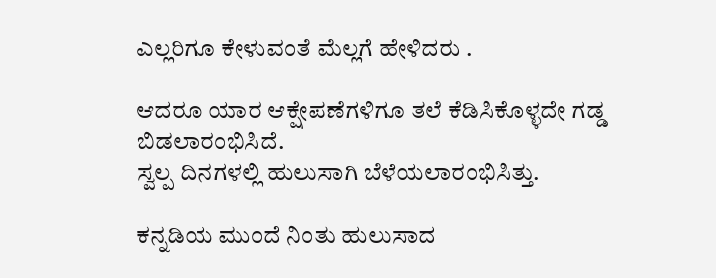ಎಲ್ಲರಿಗೂ ಕೇಳುವಂತೆ ಮೆಲ್ಲಗೆ ಹೇಳಿದರು .

ಆದರೂ ಯಾರ ಆಕ್ಷೇಪಣೆಗಳಿಗೂ ತಲೆ ಕೆಡಿಸಿಕೊಳ್ಳದೇ ಗಡ್ಡ ಬಿಡಲಾರಂಭಿಸಿದೆ.
ಸ್ವಲ್ಪ ದಿನಗಳಲ್ಲಿ ಹುಲುಸಾಗಿ ಬೆಳೆಯಲಾರಂಭಿಸಿತ್ತು.

ಕನ್ನಡಿಯ ಮುಂದೆ ನಿಂತು ಹುಲುಸಾದ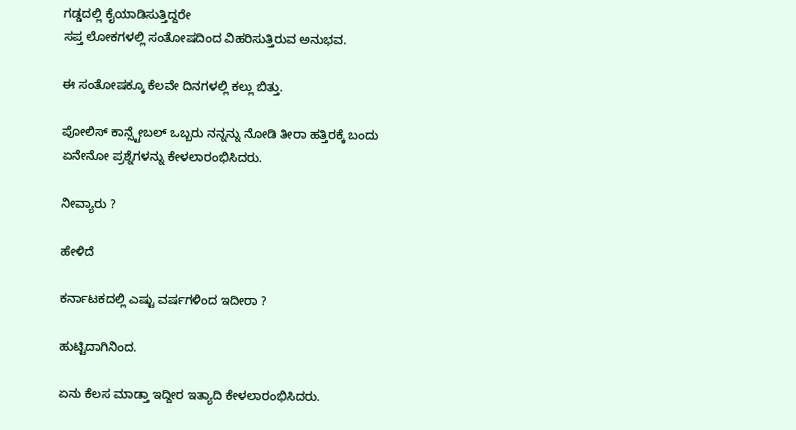ಗಡ್ಡದಲ್ಲಿ ಕೈಯಾಡಿಸುತ್ತಿದ್ದರೇ
ಸಪ್ತ ಲೋಕಗಳಲ್ಲಿ ಸಂತೋಷದಿಂದ ವಿಹರಿಸುತ್ತಿರುವ ಅನುಭವ.

ಈ ಸಂತೋಷಕ್ಕೂ ಕೆಲವೇ ದಿನಗಳಲ್ಲಿ ಕಲ್ಲು ಬಿತ್ತು.

ಪೋಲಿಸ್ ಕಾನ್ಸ್ಟೇಬಲ್ ಒಬ್ಬರು ನನ್ನನ್ನು ನೋಡಿ ತೀರಾ ಹತ್ತಿರಕ್ಕೆ ಬಂದು ಏನೇನೋ ಪ್ರಶ್ನೆಗಳನ್ನು ಕೇಳಲಾರಂಭಿಸಿದರು.

ನೀವ್ಯಾರು ?

ಹೇಳಿದೆ

ಕರ್ನಾಟಕದಲ್ಲಿ ಎಷ್ಟು ವರ್ಷಗಳಿಂದ ಇದೀರಾ ?

ಹುಟ್ಟಿದಾಗಿನಿಂದ.

ಏನು ಕೆಲಸ ಮಾಡ್ತಾ ಇದ್ದೀರ ಇತ್ಯಾದಿ ಕೇಳಲಾರಂಭಿಸಿದರು.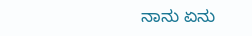ನಾನು ಏನು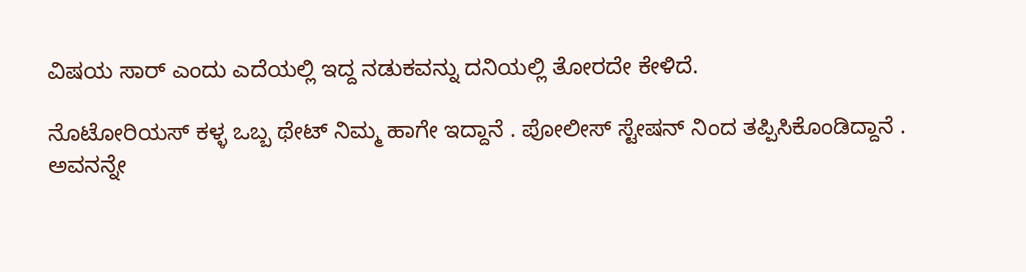ವಿಷಯ ಸಾರ್ ಎಂದು ಎದೆಯಲ್ಲಿ ಇದ್ದ ನಡುಕವನ್ನು ದನಿಯಲ್ಲಿ ತೋರದೇ ಕೇಳಿದೆ.

ನೊಟೋರಿಯಸ್ ಕಳ್ಳ ಒಬ್ಬ ಥೇಟ್ ನಿಮ್ಮ ಹಾಗೇ ಇದ್ದಾನೆ . ಪೋಲೀಸ್ ಸ್ಟೇಷನ್ ನಿಂದ ತಪ್ಪಿಸಿಕೊಂಡಿದ್ದಾನೆ .
ಅವನನ್ನೇ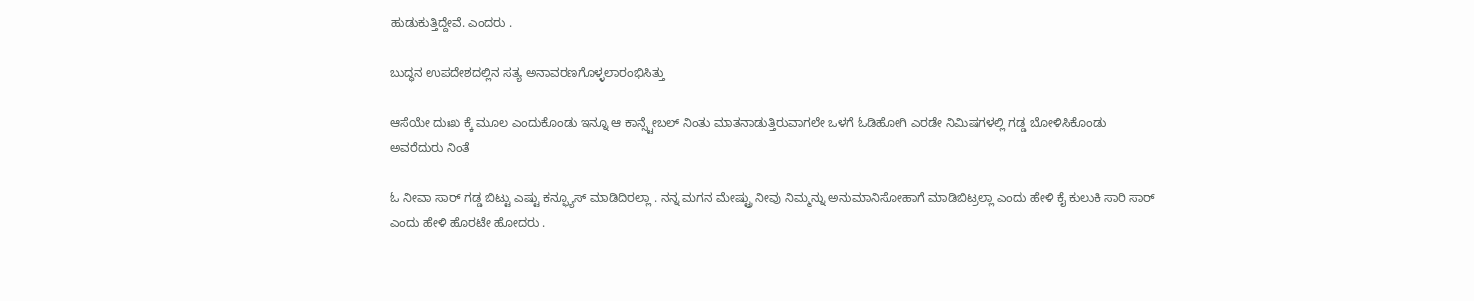ಹುಡುಕುತ್ತಿದ್ದೇವೆ. ಎಂದರು .

ಬುದ್ಧನ ಉಪದೇಶದಲ್ಲಿನ ಸತ್ಯ ಅನಾವರಣಗೊಳ್ಳಲಾರಂಭಿಸಿತ್ತು

ಆಸೆಯೇ ದುಃಖ ಕ್ಕೆ ಮೂಲ ಎಂದುಕೊಂಡು ಇನ್ನೂ ಆ ಕಾನ್ಸ್ಟೇಬಲ್ ನಿಂತು ಮಾತನಾಡುತ್ತಿರುವಾಗಲೇ ಒಳಗೆ ಓಡಿಹೋಗಿ ಎರಡೇ ನಿಮಿಷಗಳಲ್ಲಿ ಗಡ್ಡ ಬೋಳಿಸಿಕೊಂಡು ಅವರೆದುರು ನಿಂತೆ

ಓ ನೀವಾ ಸಾರ್ ಗಡ್ಡ ಬಿಟ್ಟು ಎಷ್ಟು ಕನ್ಫ್ಯೂಸ್ ಮಾಡಿದಿರಲ್ಲಾ . ನನ್ನ ಮಗನ ಮೇಷ್ಟ್ರು ನೀವು ನಿಮ್ಮನ್ನು ಅನುಮಾನಿಸೋಹಾಗೆ ಮಾಡಿಬಿಟ್ರಲ್ಲಾ ಎಂದು ಹೇಳಿ ಕೈ ಕುಲುಕಿ ಸಾರಿ ಸಾರ್ ಎಂದು ಹೇಳಿ ಹೊರಟೇ ಹೋದರು .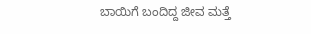ಬಾಯಿಗೆ ಬಂದಿದ್ದ ಜೀವ ಮತ್ತೆ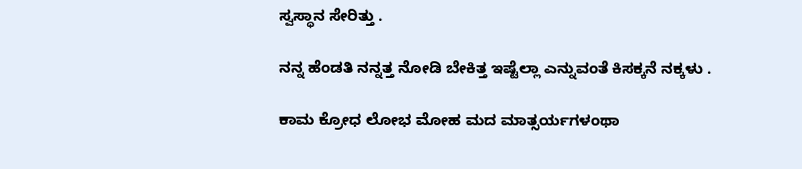ಸ್ವಸ್ಥಾನ ಸೇರಿತ್ತು .

ನನ್ನ ಹೆಂಡತಿ ನನ್ನತ್ತ ನೋಡಿ ಬೇಕಿತ್ತ ಇಷ್ಟೆಲ್ಲಾ ಎನ್ನುವಂತೆ ಕಿಸಕ್ಕನೆ ನಕ್ಕಳು .

ಕಾಮ ಕ್ರೋಧ ಲೋಭ ಮೋಹ ಮದ ಮಾತ್ಸರ್ಯಗಳಂಥಾ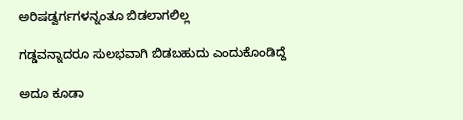ಅರಿಷಡ್ವರ್ಗಗಳನ್ನಂತೂ ಬಿಡಲಾಗಲಿಲ್ಲ

ಗಡ್ಡವನ್ನಾದರೂ ಸುಲಭವಾಗಿ ಬಿಡಬಹುದು ಎಂದುಕೊಂಡಿದ್ದೆ

ಅದೂ ಕೂಡಾ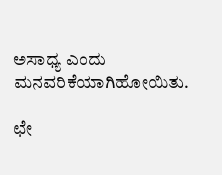ಅಸಾಧ್ಯ ಎಂದು ಮನವರಿಕೆಯಾಗಿಹೋಯಿತು.

ಛೇ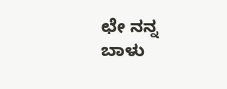ಛೇ ನನ್ನ ಬಾಳು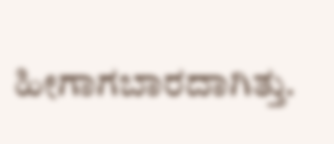ಹೀಗಾಗಬಾರದಾಗಿತ್ತು.